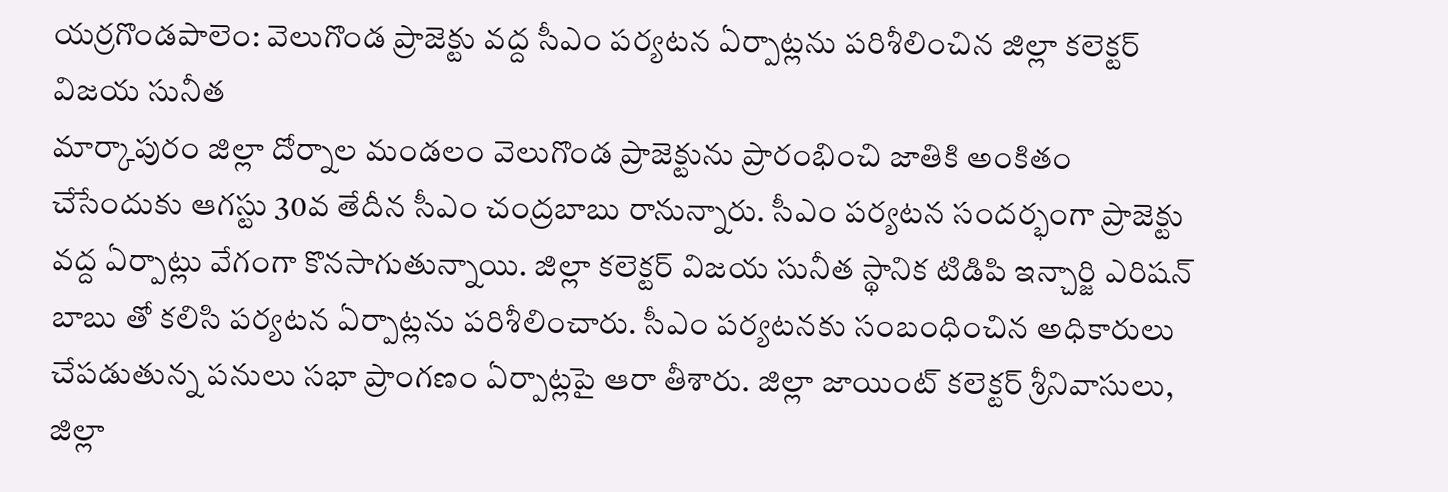యర్రగొండపాలెం: వెలుగొండ ప్రాజెక్టు వద్ద సీఎం పర్యటన ఏర్పాట్లను పరిశీలించిన జిల్లా కలెక్టర్ విజయ సునీత
మార్కాపురం జిల్లా దోర్నాల మండలం వెలుగొండ ప్రాజెక్టును ప్రారంభించి జాతికి అంకితం చేసేందుకు ఆగస్టు 30వ తేదీన సీఎం చంద్రబాబు రానున్నారు. సీఎం పర్యటన సందర్భంగా ప్రాజెక్టు వద్ద ఏర్పాట్లు వేగంగా కొనసాగుతున్నాయి. జిల్లా కలెక్టర్ విజయ సునీత స్థానిక టిడిపి ఇన్చార్జి ఎరిషన్ బాబు తో కలిసి పర్యటన ఏర్పాట్లను పరిశీలించారు. సీఎం పర్యటనకు సంబంధించిన అధికారులు చేపడుతున్న పనులు సభా ప్రాంగణం ఏర్పాట్లపై ఆరా తీశారు. జిల్లా జాయింట్ కలెక్టర్ శ్రీనివాసులు, జిల్లా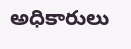అధికారులు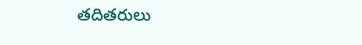తదితరులు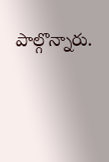పాల్గొన్నారు.